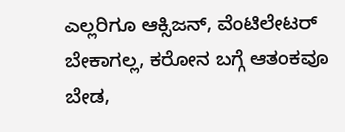ಎಲ್ಲರಿಗೂ ಆಕ್ಸಿಜನ್, ವೆಂಟಿಲೇಟರ್ ಬೇಕಾಗಲ್ಲ, ಕರೋನ ಬಗ್ಗೆ ಆತಂಕವೂ ಬೇಡ,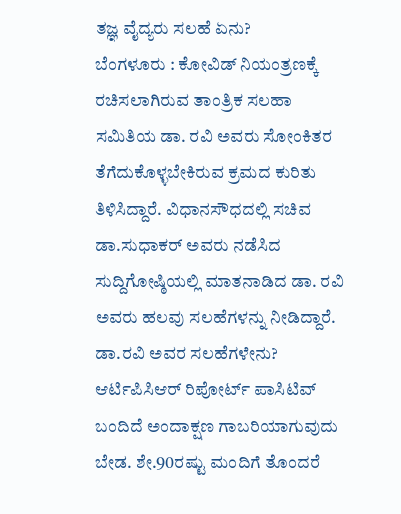ತಜ್ಞ ವೈದ್ಯರು ಸಲಹೆ ಏನು?
ಬೆಂಗಳೂರು : ಕೋವಿಡ್ ನಿಯಂತ್ರಣಕ್ಕೆ ರಚಿಸಲಾಗಿರುವ ತಾಂತ್ರಿಕ ಸಲಹಾ ಸಮಿತಿಯ ಡಾ. ರವಿ ಅವರು ಸೋಂಕಿತರ ತೆಗೆದುಕೊಳ್ಳಬೇಕಿರುವ ಕ್ರಮದ ಕುರಿತು ತಿಳಿಸಿದ್ದಾರೆ. ವಿಧಾನಸೌಧದಲ್ಲಿ ಸಚಿವ ಡಾ.ಸುಧಾಕರ್ ಅವರು ನಡೆಸಿದ ಸುದ್ದಿಗೋಷ್ಠಿಯಲ್ಲಿ ಮಾತನಾಡಿದ ಡಾ. ರವಿ ಅವರು ಹಲವು ಸಲಹೆಗಳನ್ನು ನೀಡಿದ್ದಾರೆ. ಡಾ.ರವಿ ಅವರ ಸಲಹೆಗಳೇನು? ಆರ್ಟಿಪಿಸಿಆರ್ ರಿಪೋರ್ಟ್ ಪಾಸಿಟಿವ್ ಬಂದಿದೆ ಅಂದಾಕ್ಷಣ ಗಾಬರಿಯಾಗುವುದು ಬೇಡ. ಶೇ.90ರಷ್ಟು ಮಂದಿಗೆ ತೊಂದರೆ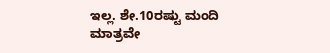ಇಲ್ಲ. ಶೇ.10ರಷ್ಟು ಮಂದಿ ಮಾತ್ರವೇ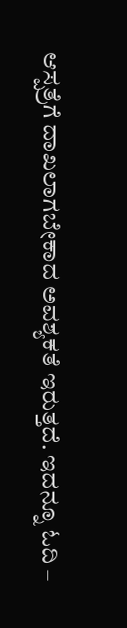ಆಸ್ಪತ್ರೆಗೆ ದಾಖಲಾಗಬೇಕಾದ ಅವಶ್ಯಕತೆ ಇರುತ್ತದೆ. ಇದನ್ನೂ ಓದಿ –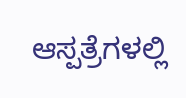ಆಸ್ಪತ್ರೆಗಳಲ್ಲಿ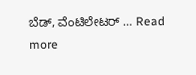ಬೆಡ್, ವೆಂಟಿಲೇಟರ್ … Read more